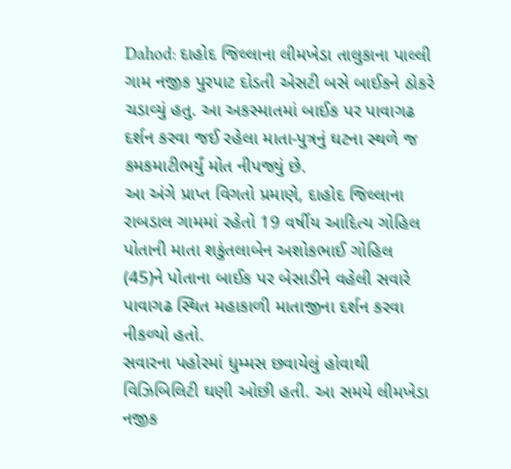Dahod: દાહોદ જિલ્લાના લીમખેડા તાલુકાના પાલ્લી ગામ નજીક પુરપાટ દોડતી એસટી બસે બાઈકને ઠોકરે ચડાવ્યું હતુ. આ અકસ્માતમાં બાઈક પર પાવાગઢ દર્શન કરવા જઈ રહેલા માતા-પુત્રનું ઘટના સ્થળે જ કમકમાટીભર્યું મોત નીપજ્યું છે.
આ અંગે પ્રાપ્ત વિગતો પ્રમાણે, દાહોદ જિલ્લાના રાબડાલ ગામમાં રહેતો 19 વર્ષીય આદિત્ય ગોહિલ પોતાની માતા શકુંતલાબેન અશોકભાઈ ગોહિલ (45)ને પોતાના બાઈક પર બેસાડીને વહેલી સવારે પાવાગઢ સ્થિત મહાકાળી માતાજીના દર્શન કરવા નીકળ્યો હતો.
સવારના પહોરમાં ધુમ્મસ છવાયેલું હોવાથી વિઝિબિલિટી ઘણી ઓછી હતી. આ સમયે લીમખેડા નજીક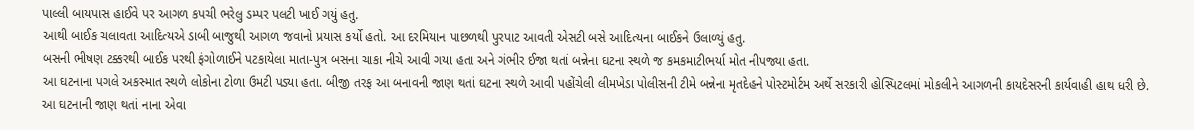પાલ્લી બાયપાસ હાઈવે પર આગળ કપચી ભરેલુ ડમ્પર પલટી ખાઈ ગયું હતુ.
આથી બાઈક ચલાવતા આદિત્યએ ડાબી બાજુથી આગળ જવાનો પ્રયાસ કર્યો હતો. આ દરમિયાન પાછળથી પુરપાટ આવતી એસટી બસે આદિત્યના બાઈકને ઉલાળ્યું હતુ.
બસની ભીષણ ટક્કરથી બાઈક પરથી ફંગોળાઈને પટકાયેલા માતા-પુત્ર બસના ચાકા નીચે આવી ગયા હતા અને ગંભીર ઈજા થતાં બન્નેના ઘટના સ્થળે જ કમકમાટીભર્યા મોત નીપજ્યા હતા.
આ ઘટનાના પગલે અકસ્માત સ્થળે લોકોના ટોળા ઉમટી પડ્યા હતા. બીજી તરફ આ બનાવની જાણ થતાં ઘટના સ્થળે આવી પહોંચેલી લીમખેડા પોલીસની ટીમે બન્નેના મૃતદેહને પોસ્ટમોર્ટમ અર્થે સરકારી હોસ્પિટલમાં મોકલીને આગળની કાયદેસરની કાર્યવાહી હાથ ધરી છે.
આ ઘટનાની જાણ થતાં નાના એવા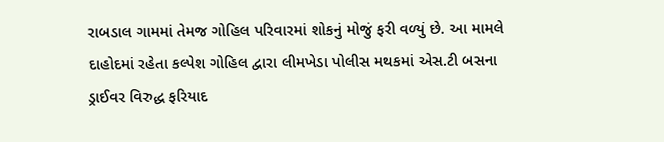રાબડાલ ગામમાં તેમજ ગોહિલ પરિવારમાં શોકનું મોજું ફરી વળ્યું છે. આ મામલે દાહોદમાં રહેતા કલ્પેશ ગોહિલ દ્વારા લીમખેડા પોલીસ મથકમાં એસ.ટી બસના ડ્રાઈવર વિરુદ્ધ ફરિયાદ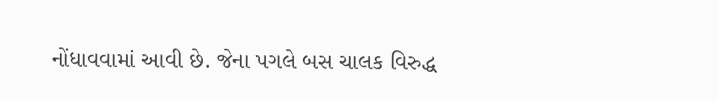નોંધાવવામાં આવી છે. જેના પગલે બસ ચાલક વિરુદ્ધ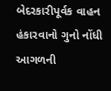બેદરકારીપૂર્વક વાહન હંકારવાનો ગુનો નોંધી આગળની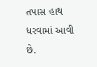તપાસ હાથ ધરવામાં આવી છે.